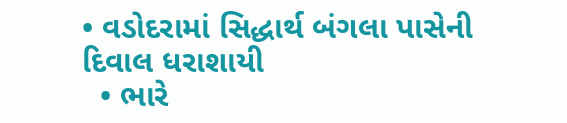• વડોદરામાં સિદ્ધાર્થ બંગલા પાસેની દિવાલ ધરાશાયી
  • ભારે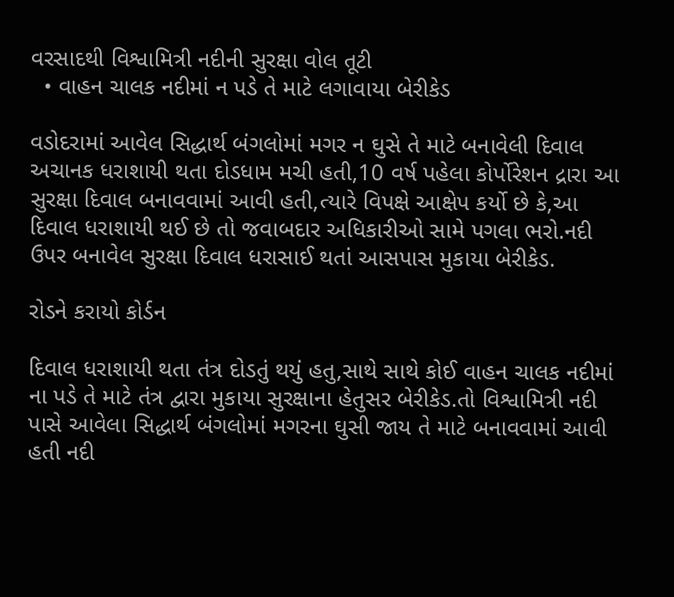વરસાદથી વિશ્વામિત્રી નદીની સુરક્ષા વોલ તૂટી
  • વાહન ચાલક નદીમાં ન પડે તે માટે લગાવાયા બેરીકેડ

વડોદરામાં આવેલ સિદ્ધાર્થ બંગલોમાં મગર ન ઘુસે તે માટે બનાવેલી દિવાલ અચાનક ધરાશાયી થતા દોડધામ મચી હતી,10 વર્ષ પહેલા કોર્પોરેશન દ્રારા આ સુરક્ષા દિવાલ બનાવવામાં આવી હતી,ત્યારે વિપક્ષે આક્ષેપ કર્યો છે કે,આ દિવાલ ધરાશાયી થઈ છે તો જવાબદાર અધિકારીઓ સામે પગલા ભરો.નદી ઉપર બનાવેલ સુરક્ષા દિવાલ ધરાસાઈ થતાં આસપાસ મુકાયા બેરીકેડ.

રોડને કરાયો કોર્ડન

દિવાલ ધરાશાયી થતા તંત્ર દોડતું થયું હતુ,સાથે સાથે કોઈ વાહન ચાલક નદીમાં ના પડે તે માટે તંત્ર દ્વારા મુકાયા સુરક્ષાના હેતુસર બેરીકેડ.તો વિશ્વામિત્રી નદી પાસે આવેલા સિદ્ધાર્થ બંગલોમાં મગરના ઘુસી જાય તે માટે બનાવવામાં આવી હતી નદી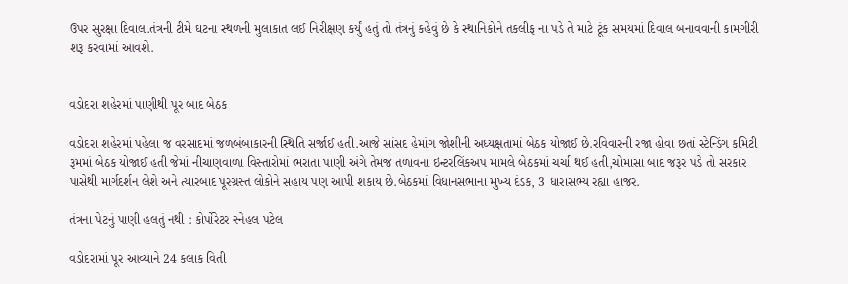ઉપર સુરક્ષા દિવાલ.તંત્રની ટીમે ઘટના સ્થળની મુલાકાત લઈ નિરીક્ષણ કર્યું હતું તો તંત્રનું કહેવું છે કે સ્થાનિકોને તકલીફ ના પડે તે માટે ટૂંક સમયમાં દિવાલ બનાવવાની કામગીરી શરૂ કરવામાં આવશે.


વડોદરા શહેરમાં પાણીથી પૂર બાદ બેઠક

વડોદરા શહેરમાં પહેલા જ વરસાદમાં જળબંબાકારની સ્થિતિ સર્જાઈ હતી.આજે સાંસદ હેમાંગ જોશીની અધ્યક્ષતામાં બેઠક યોજાઈ છે.રવિવારની રજા હોવા છતાં સ્ટેન્ડિંગ કમિટી રૂમમાં બેઠક યોજાઈ હતી જેમાં નીચાણવાળા વિસ્તારોમાં ભરાતા પાણી અંગે તેમજ તળાવના ઇન્ટરલિંકઅપ મામલે બેઠકમાં ચર્ચા થઈ હતી,ચોમાસા બાદ જરૂર પડે તો સરકાર પાસેથી માર્ગદર્શન લેશે અને ત્યારબાદ પૂરગ્રસ્ત લોકોને સહાય પણ આપી શકાય છે.બેઠકમાં વિધાનસભાના મુખ્ય દંડક, 3 ધારાસભ્ય રહ્યા હાજર.

તંત્રના પેટનું પાણી હલતું નથી : કોર્પોરેટર સ્નેહલ પટેલ

વડોદરામાં પૂર આવ્યાને 24 કલાક વિતી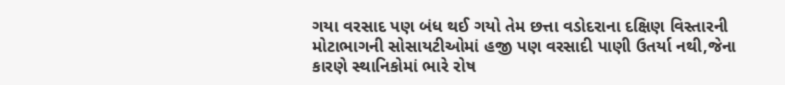ગયા વરસાદ પણ બંધ થઈ ગયો તેમ છત્તા વડોદરાના દક્ષિણ વિસ્તારની મોટાભાગની સોસાયટીઓમાં હજી પણ વરસાદી પાણી ઉતર્યા નથી,જેના કારણે સ્થાનિકોમાં ભારે રોષ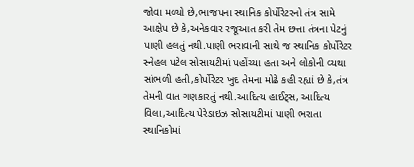જોવા મળ્યો છે,ભાજપના સ્થાનિક કોર્પોરેટરનો તંત્ર સામે આક્ષેપ છે કે,અનેકવાર રજૂઆત કરી તેમ છત્તા તંત્રના પેટનું પાણી હલતું નથી.પાણી ભરાવાની સાથે જ સ્થાનિક કોર્પોરેટર સ્નેહલ પટેલ સોસાયટીમાં પહોંચ્યા હતા અને લોકોની વ્યથા સાંભળી હતી,કોર્પોરેટર ખુદ તેમના મોઢે કહી રહ્યાં છે કે,તંત્ર તેમની વાત ગણકારતું નથી.આદિત્ય હાઈટ્સ, આદિત્ય વિલા,આદિત્ય પેરેડાઇઝ સોસાયટીમાં પાણી ભરાતા સ્થાનિકોમાં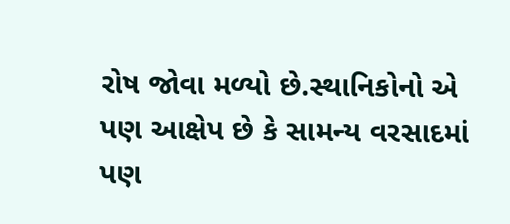રોષ જોવા મળ્યો છે.સ્થાનિકોનો એ પણ આક્ષેપ છે કે સામન્ય વરસાદમાં પણ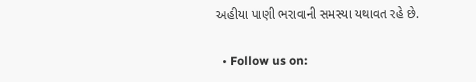અહીયા પાણી ભરાવાની સમસ્યા યથાવત રહે છે.

  • Follow us on: